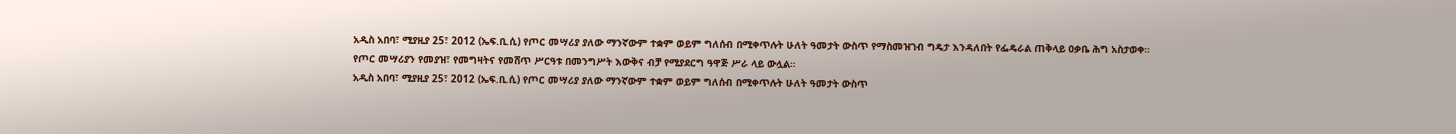አዲስ አበባ፣ ሚያዚያ 25፣ 2012 (ኤፍ.ቢ.ሲ) የጦር መሣሪያ ያለው ማንኛውም ተቋም ወይም ግለሰብ በሚቀጥሉት ሁለት ዓመታት ውስጥ የማስመዝገብ ግዴታ እንዳለበት የፌዴራል ጠቅላይ ዐቃቤ ሕግ አስታወቀ።
የጦር መሣሪያን የመያዝ፣ የመግዛትና የመሸጥ ሥርዓቱ በመንግሥት እውቅና ብቻ የሚያደርግ ዓዋጅ ሥራ ላይ ውሏል።
አዲስ አበባ፣ ሚያዚያ 25፣ 2012 (ኤፍ.ቢ.ሲ) የጦር መሣሪያ ያለው ማንኛውም ተቋም ወይም ግለሰብ በሚቀጥሉት ሁለት ዓመታት ውስጥ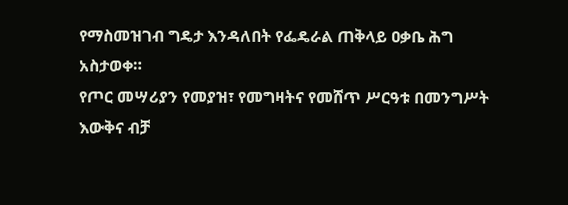የማስመዝገብ ግዴታ እንዳለበት የፌዴራል ጠቅላይ ዐቃቤ ሕግ አስታወቀ።
የጦር መሣሪያን የመያዝ፣ የመግዛትና የመሸጥ ሥርዓቱ በመንግሥት እውቅና ብቻ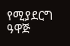የሚያደርግ ዓዋጅ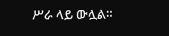ሥራ ላይ ውሏል።